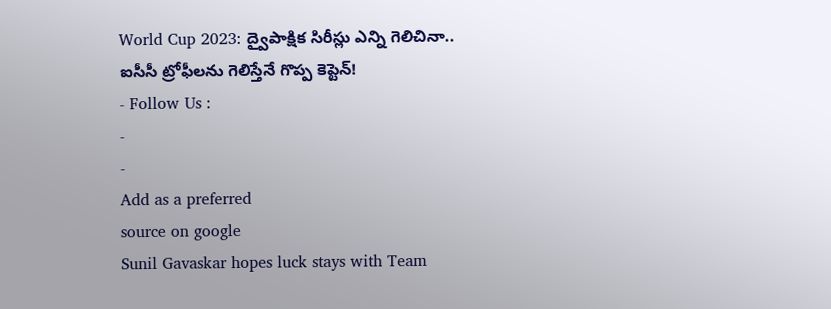World Cup 2023: ద్వైపాక్షిక సిరీస్లు ఎన్ని గెలిచినా.. ఐసీసీ ట్రోఫీలను గెలిస్తేనే గొప్ప కెప్టెన్!
- Follow Us :
-
-
Add as a preferred
source on google
Sunil Gavaskar hopes luck stays with Team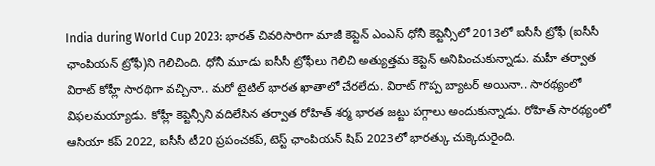India during World Cup 2023: భారత్ చివరిసారిగా మాజీ కెప్టెన్ ఎంఎస్ ధోనీ కెప్టెన్సీలో 2013లో ఐసీసీ ట్రోఫీ (ఐసీసీ ఛాంపియన్ ట్రోఫీ)ని గెలిచింది. ధోనీ మూడు ఐసీసీ ట్రోఫీలు గెలిచి అత్యుత్తమ కెప్టెన్ అనిపించుకున్నాడు. మహీ తర్వాత విరాట్ కోహ్లీ సారథిగా వచ్చినా.. మరో టైటిల్ భారత ఖాతాలో చేరలేదు. విరాట్ గొప్ప బ్యాటర్ అయినా.. సారథ్యంలో విఫలమయ్యాడు. కోహ్లీ కెప్టెన్సీని వదిలేసిన తర్వాత రోహిత్ శర్మ భారత జట్టు పగ్గాలు అందుకున్నాడు. రోహిత్ సారథ్యంలో ఆసియా కప్ 2022, ఐసీసీ టీ20 ప్రపంచకప్, టెస్ట్ ఛాంపియన్ షిప్ 2023లో భారత్కు చుక్కెదురైంది.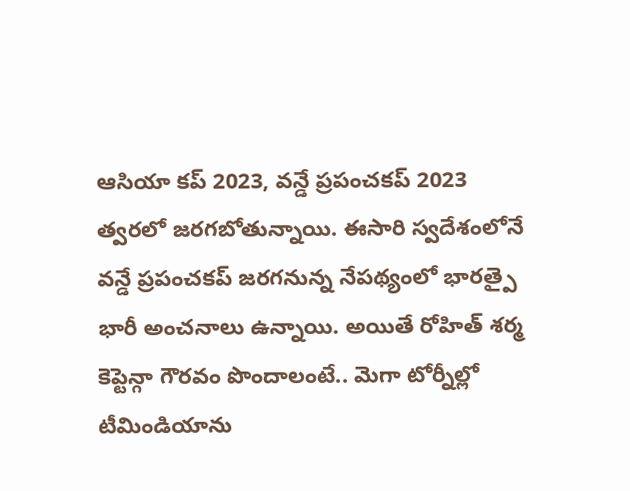ఆసియా కప్ 2023, వన్డే ప్రపంచకప్ 2023 త్వరలో జరగబోతున్నాయి. ఈసారి స్వదేశంలోనే వన్డే ప్రపంచకప్ జరగనున్న నేపథ్యంలో భారత్పై భారీ అంచనాలు ఉన్నాయి. అయితే రోహిత్ శర్మ కెప్టెన్గా గౌరవం పొందాలంటే.. మెగా టోర్నీల్లో టీమిండియాను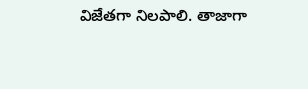విజేతగా నిలపాలి. తాజాగా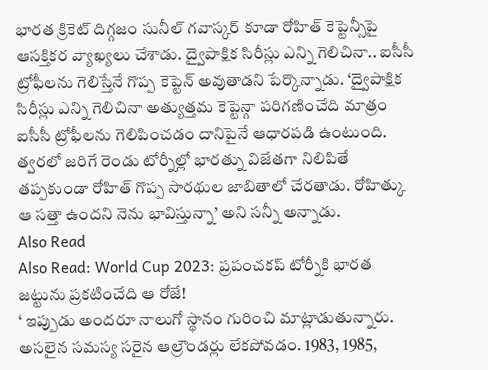భారత క్రికెట్ దిగ్గజం సునీల్ గవాస్కర్ కూడా రోహిత్ కెప్టెన్సీపై ఆసక్తికర వ్యాఖ్యలు చేశాడు. ద్వైపాక్షిక సిరీస్లు ఎన్ని గెలిచినా.. ఐసీసీ ట్రోఫీలను గెలిస్తేనే గొప్ప కెప్టెన్ అవుతాడని పేర్కొన్నాడు. ‘ద్వైపాక్షిక సిరీస్లు ఎన్ని గెలిచినా అత్యుత్తమ కెప్టెన్గా పరిగణించేది మాత్రం ఐసీసీ ట్రోఫీలను గెలిపించడం దానిపైనే ఆధారపడి ఉంటుంది. త్వరలో జరిగే రెండు టోర్నీల్లో భారత్ను విజేతగా నిలిపితే తప్పకుండా రోహిత్ గొప్ప సారథుల జాబితాలో చేరతాడు. రోహిత్కు ఆ సత్తా ఉందని నెను భావిస్తున్నా’ అని సన్నీ అన్నాడు.
Also Read
Also Read: World Cup 2023: ప్రపంచకప్ టోర్నీకి భారత జట్టును ప్రకటించేది ఆ రోజే!
‘ ఇప్పుడు అందరూ నాలుగో స్థానం గురించి మాట్లాడుతున్నారు. అసలైన సమస్య సరైన ఆల్రౌండర్లు లేకపోవడం. 1983, 1985,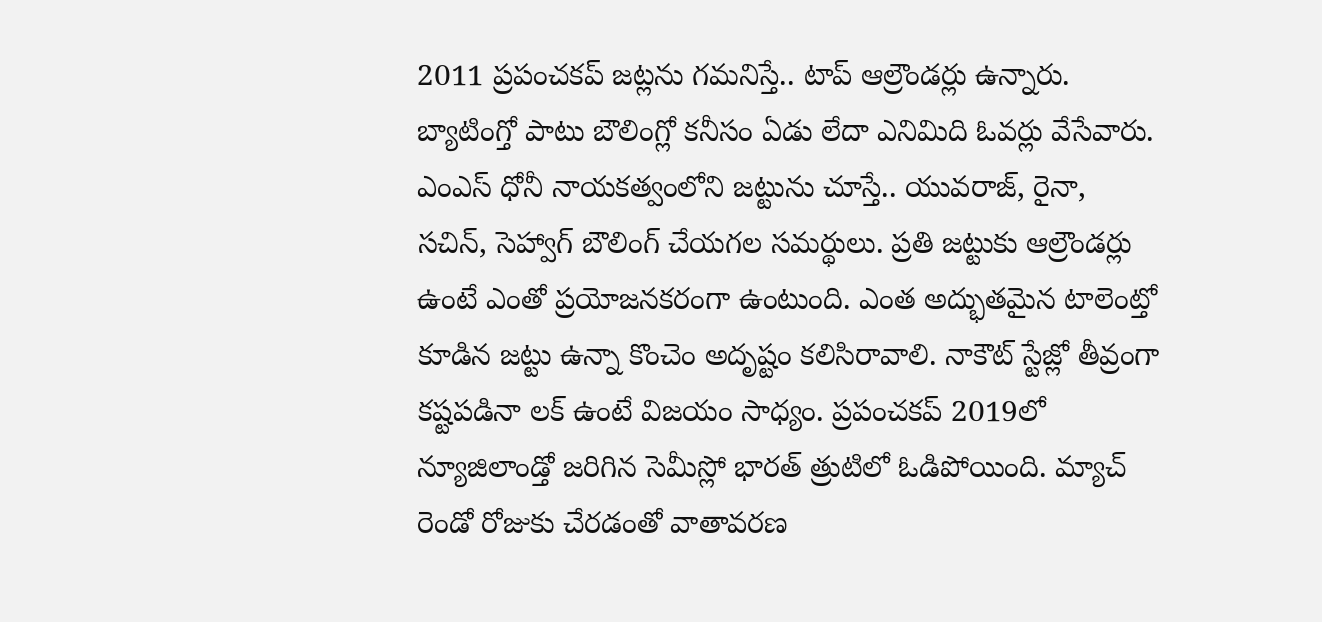2011 ప్రపంచకప్ జట్లను గమనిస్తే.. టాప్ ఆల్రౌండర్లు ఉన్నారు. బ్యాటింగ్తో పాటు బౌలింగ్లో కనీసం ఏడు లేదా ఎనిమిది ఓవర్లు వేసేవారు. ఎంఎస్ ధోనీ నాయకత్వంలోని జట్టును చూస్తే.. యువరాజ్, రైనా, సచిన్, సెహ్వాగ్ బౌలింగ్ చేయగల సమర్థులు. ప్రతి జట్టుకు ఆల్రౌండర్లు ఉంటే ఎంతో ప్రయోజనకరంగా ఉంటుంది. ఎంత అద్భుతమైన టాలెంట్తో కూడిన జట్టు ఉన్నా కొంచెం అదృష్టం కలిసిరావాలి. నాకౌట్ స్టేజ్లో తీవ్రంగా కష్టపడినా లక్ ఉంటే విజయం సాధ్యం. ప్రపంచకప్ 2019లో న్యూజిలాండ్తో జరిగిన సెమీస్లో భారత్ త్రుటిలో ఓడిపోయింది. మ్యాచ్ రెండో రోజుకు చేరడంతో వాతావరణ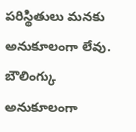పరిస్థితులు మనకు అనుకూలంగా లేవు. బౌలింగ్కు అనుకూలంగా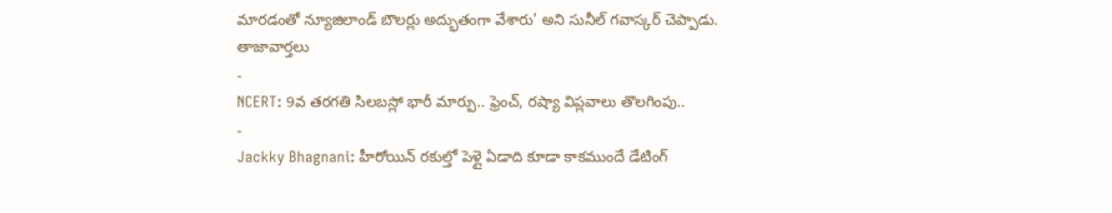మారడంతో న్యూజిలాండ్ బౌలర్లు అద్భుతంగా వేశారు’ అని సునీల్ గవాస్కర్ చెప్పాడు.
తాజావార్తలు
-
NCERT: 9వ తరగతి సిలబస్లో భారీ మార్పు.. ఫ్రెంచ్, రష్యా విప్లవాలు తొలగింపు..
-
Jackky Bhagnani: హీరోయిన్ రకుల్తో పెళ్లై ఏడాది కూడా కాకముందే డేటింగ్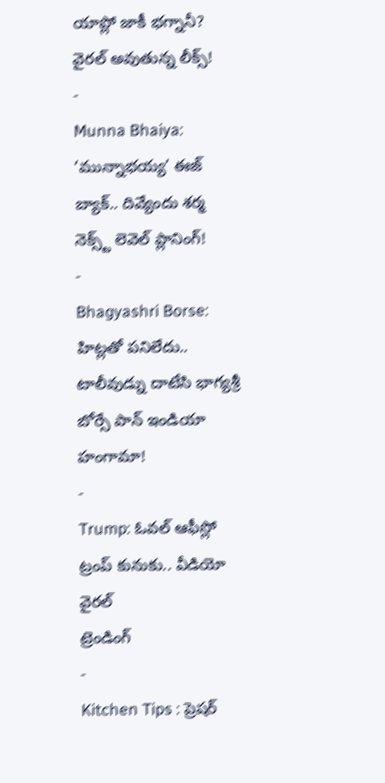యాప్లో జాకీ భగ్నానీ? వైరల్ అవుతున్న లీక్స్!
-
Munna Bhaiya: ‘మున్నాభయ్య’ ఈజ్ బ్యాక్.. దివ్యేందు శర్మ నెక్స్ట్ లెవెల్ ప్లానింగ్!
-
Bhagyashri Borse: హిట్లతో పనిలేదు.. టాలీవుడ్ను దాటేసి భాగ్యశ్రీ బోర్సే పాన్ ఇండియా హంగామా!
-
Trump: ఓవల్ ఆఫీస్లో ట్రంప్ కునుకు.. వీడియో వైరల్
ట్రెండింగ్
-
Kitchen Tips : ప్రెషర్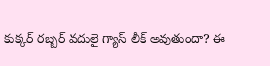కుక్కర్ రబ్బర్ వదులై గ్యాస్ లీక్ అవుతుందా? ఈ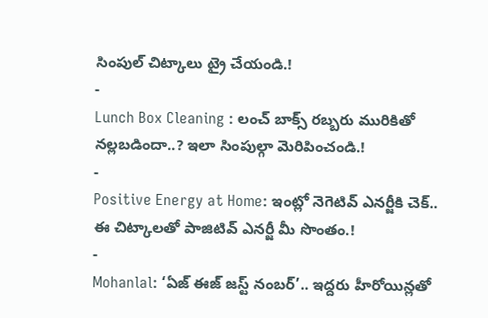సింపుల్ చిట్కాలు ట్రై చేయండి.!
-
Lunch Box Cleaning : లంచ్ బాక్స్ రబ్బరు మురికితో నల్లబడిందా..? ఇలా సింపుల్గా మెరిపించండి.!
-
Positive Energy at Home: ఇంట్లో నెగెటివ్ ఎనర్జీకి చెక్.. ఈ చిట్కాలతో పాజిటివ్ ఎనర్జీ మీ సొంతం.!
-
Mohanlal: ‘ఏజ్ ఈజ్ జస్ట్ నంబర్’.. ఇద్దరు హీరోయిన్లతో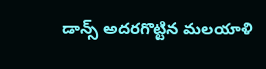డాన్స్ అదరగొట్టిన మలయాళి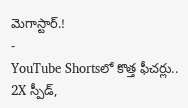మెగాస్టార్.!
-
YouTube Shortsలో కొత్త ఫీచర్లు.. 2X స్పీడ్,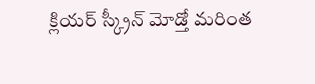క్లియర్ స్క్రీన్ మోడ్తో మరింత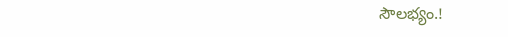సౌలభ్యం.!